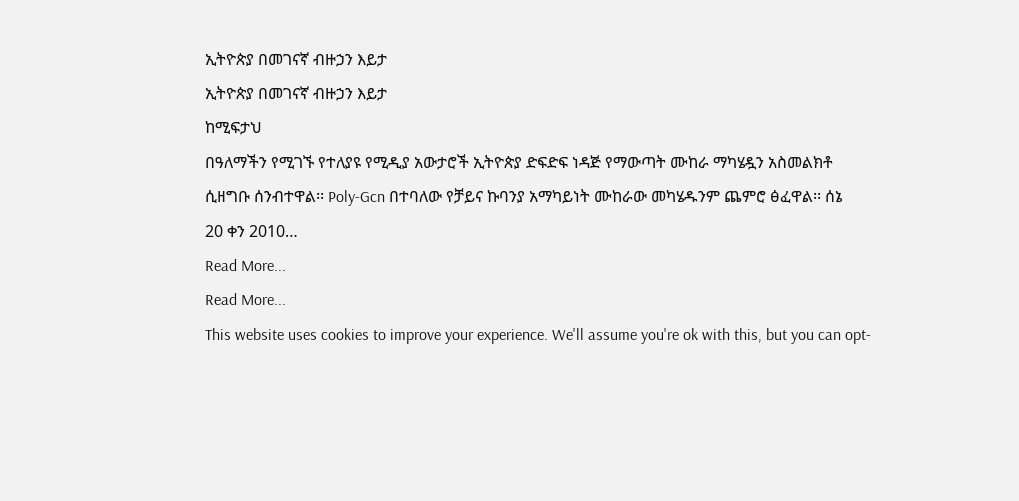ኢትዮጵያ በመገናኛ ብዙኃን እይታ
ኢትዮጵያ በመገናኛ ብዙኃን እይታ
ከሚፍታህ
በዓለማችን የሚገኙ የተለያዩ የሚዲያ አውታሮች ኢትዮጵያ ድፍድፍ ነዳጅ የማውጣት ሙከራ ማካሄዷን አስመልክቶ
ሲዘግቡ ሰንብተዋል፡፡ Poly-Gcn በተባለው የቻይና ኩባንያ አማካይነት ሙከራው መካሄዱንም ጨምሮ ፅፈዋል፡፡ ሰኔ
20 ቀን 2010…
Read More...
Read More...
This website uses cookies to improve your experience. We'll assume you're ok with this, but you can opt-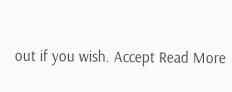out if you wish. Accept Read More